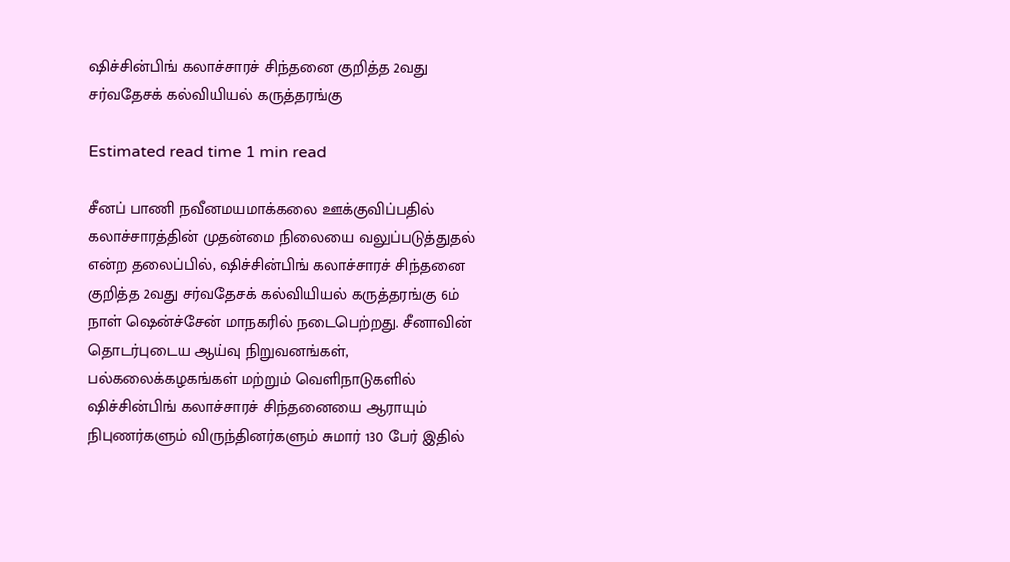ஷிச்சின்பிங் கலாச்சாரச் சிந்தனை குறித்த 2வது சர்வதேசக் கல்வியியல் கருத்தரங்கு

Estimated read time 1 min read

சீனப் பாணி நவீனமயமாக்கலை ஊக்குவிப்பதில் கலாச்சாரத்தின் முதன்மை நிலையை வலுப்படுத்துதல் என்ற தலைப்பில், ஷிச்சின்பிங் கலாச்சாரச் சிந்தனை குறித்த 2வது சர்வதேசக் கல்வியியல் கருத்தரங்கு 6ம் நாள் ஷென்ச்சேன் மாநகரில் நடைபெற்றது. சீனாவின் தொடர்புடைய ஆய்வு நிறுவனங்கள், பல்கலைக்கழகங்கள் மற்றும் வெளிநாடுகளில் ஷிச்சின்பிங் கலாச்சாரச் சிந்தனையை ஆராயும்  நிபுணர்களும் விருந்தினர்களும் சுமார் 130 பேர் இதில்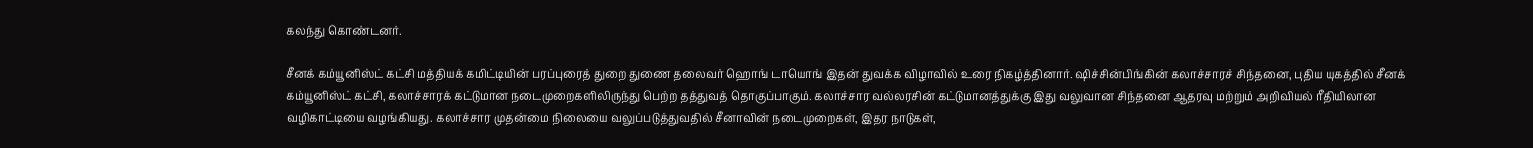கலந்து கொண்டனர்.

சீனக் கம்யூனிஸ்ட் கட்சி மத்தியக் கமிட்டியின் பரப்புரைத் துறை துணை தலைவர் ஹொங் டாயொங் இதன் துவக்க விழாவில் உரை நிகழ்த்தினார். ஷிச்சின்பிங்கின் கலாச்சாரச் சிந்தனை, புதிய யுகத்தில் சீனக் கம்யூனிஸ்ட் கட்சி, கலாச்சாரக் கட்டுமான நடைமுறைகளிலிருந்து பெற்ற தத்துவத் தொகுப்பாகும். கலாச்சார வல்லரசின் கட்டுமானத்துக்கு இது வலுவான சிந்தனை ஆதரவு மற்றும் அறிவியல் ரீதியிலான வழிகாட்டியை வழங்கியது. கலாச்சார முதன்மை நிலையை வலுப்படுத்துவதில் சீனாவின் நடைமுறைகள், இதர நாடுகள்,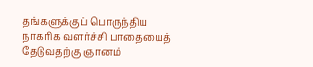தங்களுக்குப் பொருந்திய நாகரிக வளர்ச்சி பாதையைத் தேடுவதற்கு ஞானம்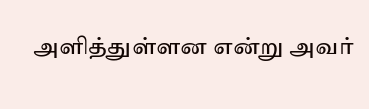அளித்துள்ளன என்று அவர்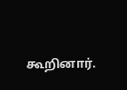கூறினார்.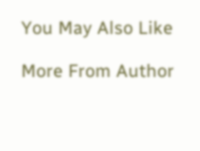You May Also Like

More From Author